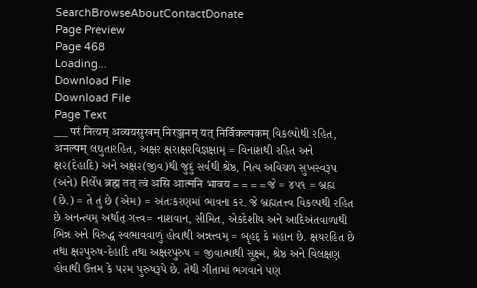SearchBrowseAboutContactDonate
Page Preview
Page 468
Loading...
Download File
Download File
Page Text
___ परं नित्यम् अव्ययसुखम् निरञ्जनम् यत् निर्विकल्पकम् વિકલ્પોથી રહિત, अनल्पम् લઘુતારહિત, અક્ષર ક્ષરાક્ષરવિજ્ઞક્ષામ્ = વિનાશથી રહિત અને ક્ષ૨(દેહાદિ) અને અક્ષ૨(જીવ)થી જુદું સર્વથી શ્રેષ્ઠ, નિત્ય અવિચળ સુખસ્વરૂપ (અને) નિર્લેપ ब्रह्म तत् त्वं असि आत्मनि भावय = = = = જે = ૪૫૧ = બ્રહ્મ (છે.) = તે તું છે (એમ) = અંતઃકરણમાં ભાવના કર. જે બ્રહ્મતત્ત્વ વિકલ્પથી રહિત છે અનન્ત્યમ્ અર્થાત્ ગત્ત્વ= નાશવાન, સીમિત, એકદેશીય અને આદિઅંતવાળાથી ભિન્ન અને વિરુદ્ધ સ્વભાવવાળું હોવાથી અન્નત્ત્વમ્ = બૃહદ્ કે મહાન છે. ક્ષયરહિત છે તથા ક્ષ૨પુરુષ-દેહાદિ તથા અક્ષરપુરુષ = જીવાત્માથી સૂક્ષ્મ, શ્રેષ્ઠ અને વિલક્ષણ હોવાથી ઉત્તમ કે ૫૨મ પુરુષરૂપે છે. તેથી ગીતામાં ભગવાને પણ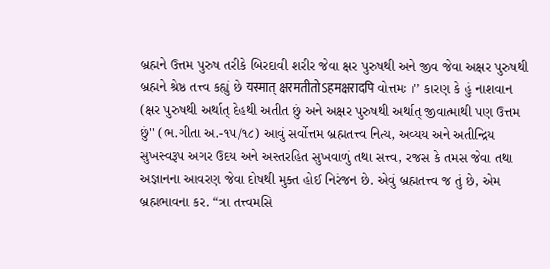બ્રહ્મને ઉત્તમ પુરુષ તરીકે બિરદાવી શરીર જેવા ક્ષર પુરુષથી અને જીવ જેવા અક્ષર પુરુષથી બ્રહ્મને શ્રેષ્ઠ તત્ત્વ કહ્યું છે यस्मात् क्षरमतीतोऽहमक्षरादपि વોત્તમઃ ।'’ કારણ કે હું નાશવાન (ક્ષર પુરુષથી અર્થાત્ દેહથી અતીત છું અને અક્ષર પુરુષથી અર્થાત્ જીવાત્માથી પણ ઉત્તમ છું'' (ભ.ગીતા અ.-૧૫/૧૮) આવું સર્વોત્તમ બ્રહ્મતત્ત્વ નિત્ય, અવ્યય અને અતીન્દ્રિય સુખસ્વરૂપ અગર ઉદય અને અસ્તરહિત સુખવાળું તથા સત્ત્વ, રજસ કે તમસ જેવા તથા અજ્ઞાનના આવરણ જેવા દોષથી મુક્ત હોઈ નિરંજન છે. એવું બ્રહ્મતત્ત્વ જ તું છે, એમ બ્રહ્મભાવના કર. “ત્રા તત્ત્વમસિ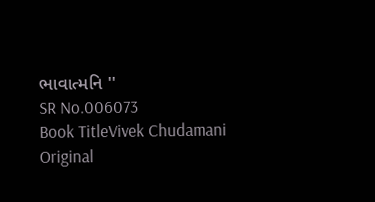ભાવાત્મનિ ''
SR No.006073
Book TitleVivek Chudamani
Original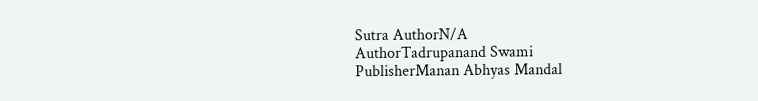Sutra AuthorN/A
AuthorTadrupanand Swami
PublisherManan Abhyas Mandal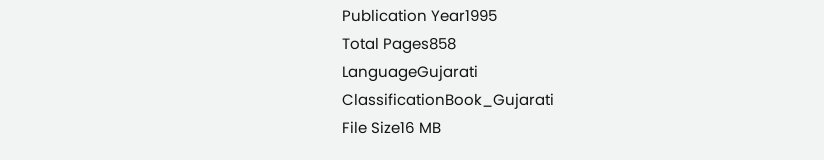Publication Year1995
Total Pages858
LanguageGujarati
ClassificationBook_Gujarati
File Size16 MB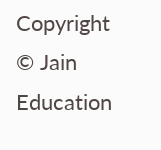Copyright © Jain Education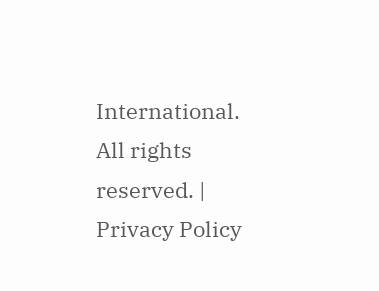International. All rights reserved. | Privacy Policy